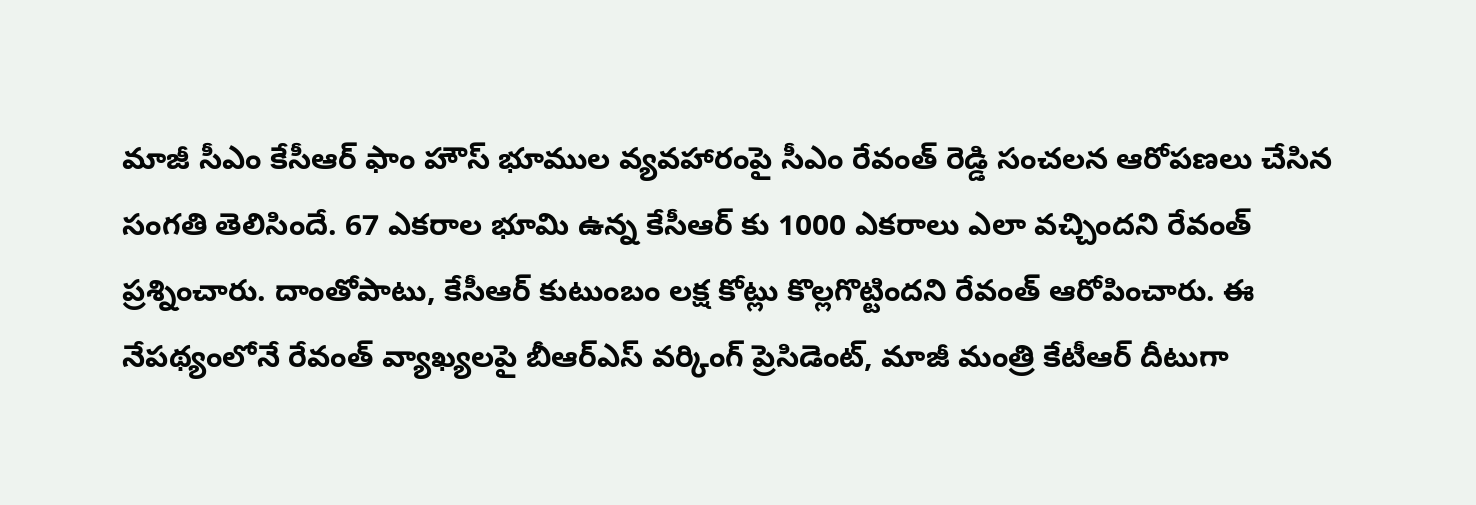మాజీ సీఎం కేసీఆర్ ఫాం హౌస్ భూముల వ్యవహారంపై సీఎం రేవంత్ రెడ్డి సంచలన ఆరోపణలు చేసిన సంగతి తెలిసిందే. 67 ఎకరాల భూమి ఉన్న కేసీఆర్ కు 1000 ఎకరాలు ఎలా వచ్చిందని రేవంత్ ప్రశ్నించారు. దాంతోపాటు, కేసీఆర్ కుటుంబం లక్ష కోట్లు కొల్లగొట్టిందని రేవంత్ ఆరోపించారు. ఈ నేపథ్యంలోనే రేవంత్ వ్యాఖ్యలపై బీఆర్ఎస్ వర్కింగ్ ప్రెసిడెంట్, మాజీ మంత్రి కేటీఆర్ దీటుగా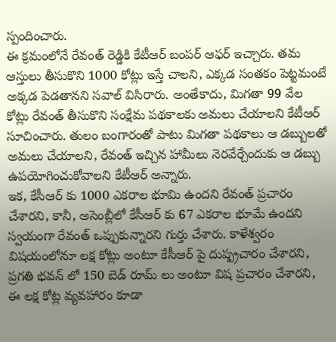స్పందించారు.
ఈ క్రమంలోనే రేవంత్ రెడ్డికి కేటీఆర్ బంపర్ ఆఫర్ ఇచ్చారు. తమ ఆస్తులు తీసుకొని 1000 కోట్లు ఇస్తే చాలని, ఎక్కడ సంతకం పెట్టమంటే అక్కడ పెడతానని సవాల్ విసిరారు. అంతేకాదు, మిగతా 99 వేల కోట్లు రేవంత్ తీసుకొని సంక్షేమ పథకాలకు అమలు చేయాలని కేటీఆర్ సూచించారు. తులం బంగారంతో పాటు మిగతా పథకాలు ఆ డబ్బులతో అమలు చేయాలని, రేవంత్ ఇచ్చిన హామీలు నెరవేర్చేందుకు ఆ డబ్బు ఉపయోగించుకోవాలని కేటీఆర్ అన్నారు.
ఇక, కేసీఆర్ కు 1000 ఎకరాల భూమి ఉందని రేవంత్ ప్రచారం చేశారని, కానీ, అసెంబ్లీలో కేసీఆర్ కు 67 ఎకరాల భూమే ఉందని స్వయంగా రేవంత్ ఒప్పుకున్నారని గుర్తు చేశారు. కాళేశ్వరం విషయంలోనూ లక్ష కోట్లు అంటూ కేసీఆర్ పై దుష్ప్రచారం చేశారని, ప్రగతి భవన్ లో 150 బెడ్ రూమ్ లు అంటూ విష ప్రచారం చేశారని, ఈ లక్ష కోట్ల వ్యవహారం కూడా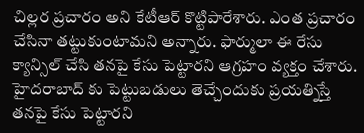చిల్లర ప్రచారం అని కేటీఆర్ కొట్టిపారేశారు. ఎంత ప్రచారం చేసినా తట్టుకుంటామని అన్నారు. ఫార్ములా ఈ రేసు క్యాన్సిల్ చేసి తనపై కేసు పెట్టారని ఆగ్రహం వ్యక్తం చేశారు. హైదరాబాద్ కు పెట్టుబడులు తెచ్చేందుకు ప్రయత్నిస్తే తనపై కేసు పెట్టారని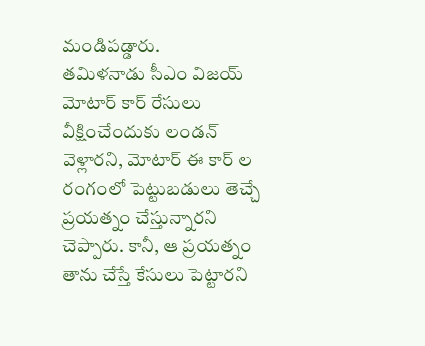మండిపడ్డారు.
తమిళనాడు సీఎం విజయ్ మోటార్ కార్ రేసులు వీక్షించేందుకు లండన్ వెళ్లారని, మోటార్ ఈ కార్ ల రంగంలో పెట్టుబడులు తెచ్చే ప్రయత్నం చేస్తున్నారని చెప్పారు. కానీ, ఆ ప్రయత్నం తాను చేస్తే కేసులు పెట్టారని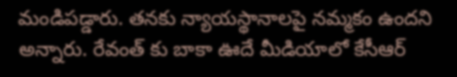మండిపడ్డారు. తనకు న్యాయస్థానాలపై నమ్మకం ఉందని అన్నారు. రేవంత్ కు బాకా ఊదే మీడియాలో కేసీఆర్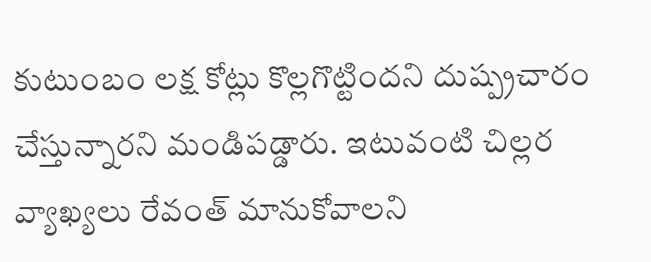కుటుంబం లక్ష కోట్లు కొల్లగొట్టిందని దుష్ప్రచారం చేస్తున్నారని మండిపడ్డారు. ఇటువంటి చిల్లర వ్యాఖ్యలు రేవంత్ మానుకోవాలని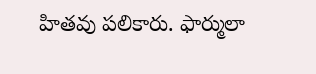హితవు పలికారు. ఫార్ములా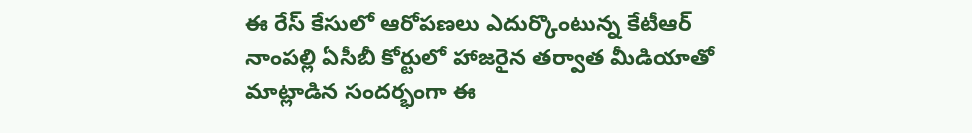ఈ రేస్ కేసులో ఆరోపణలు ఎదుర్కొంటున్న కేటీఆర్ నాంపల్లి ఏసీబీ కోర్టులో హాజరైన తర్వాత మీడియాతో మాట్లాడిన సందర్భంగా ఈ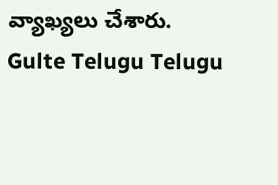వ్యాఖ్యలు చేశారు.
Gulte Telugu Telugu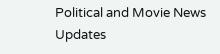Political and Movie News Updates